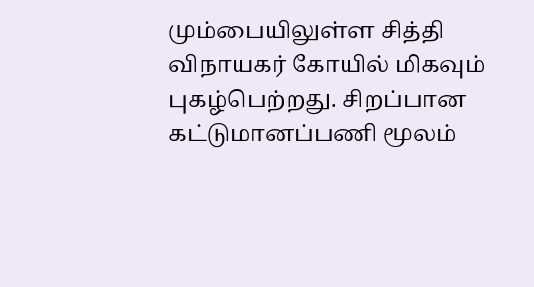மும்பையிலுள்ள சித்தி விநாயகர் கோயில் மிகவும் புகழ்பெற்றது. சிறப்பான கட்டுமானப்பணி மூலம்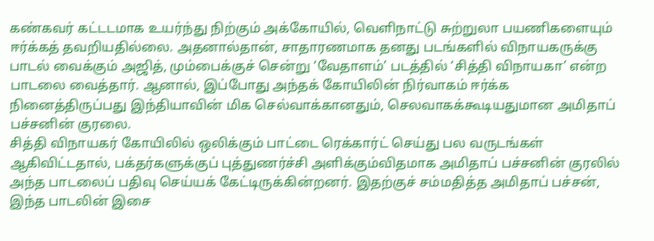கண்கவர் கட்டடமாக உயர்ந்து நிற்கும் அக்கோயில், வெளிநாட்டு சுற்றுலா பயணிகளையும் ஈர்க்கத் தவறியதில்லை. அதனால்தான், சாதாரணமாக தனது படங்களில் விநாயகருக்கு பாடல் வைக்கும் அஜித், மும்பைக்குச் சென்று ‘வேதாளம்’ படத்தில் ‘சித்தி விநாயகா’ என்ற பாடலை வைத்தார். ஆனால், இப்போது அந்தக் கோயிலின் நிர்வாகம் ஈர்க்க நினைத்திருப்பது இந்தியாவின் மிக செல்வாக்கானதும், செலவாகக்கூடியதுமான அமிதாப் பச்சனின் குரலை.
சித்தி விநாயகர் கோயிலில் ஒலிக்கும் பாட்டை ரெக்கார்ட் செய்து பல வருடங்கள் ஆகிவிட்டதால், பக்தர்களுக்குப் புத்துணர்ச்சி அளிக்கும்விதமாக அமிதாப் பச்சனின் குரலில் அந்த பாடலைப் பதிவு செய்யக் கேட்டிருக்கின்றனர். இதற்குச் சம்மதித்த அமிதாப் பச்சன், இந்த பாடலின் இசை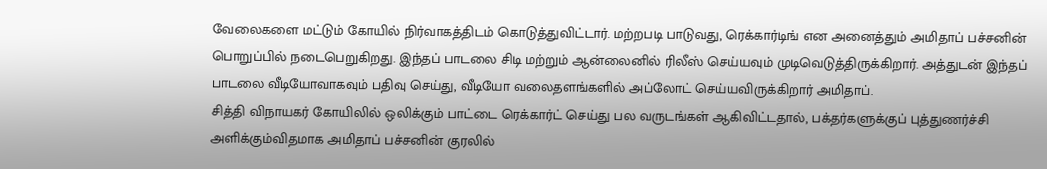வேலைகளை மட்டும் கோயில் நிர்வாகத்திடம் கொடுத்துவிட்டார். மற்றபடி பாடுவது, ரெக்கார்டிங் என அனைத்தும் அமிதாப் பச்சனின் பொறுப்பில் நடைபெறுகிறது. இந்தப் பாடலை சிடி மற்றும் ஆன்லைனில் ரிலீஸ் செய்யவும் முடிவெடுத்திருக்கிறார். அத்துடன் இந்தப் பாடலை வீடியோவாகவும் பதிவு செய்து, வீடியோ வலைதளங்களில் அப்லோட் செய்யவிருக்கிறார் அமிதாப்.
சித்தி விநாயகர் கோயிலில் ஒலிக்கும் பாட்டை ரெக்கார்ட் செய்து பல வருடங்கள் ஆகிவிட்டதால், பக்தர்களுக்குப் புத்துணர்ச்சி அளிக்கும்விதமாக அமிதாப் பச்சனின் குரலில்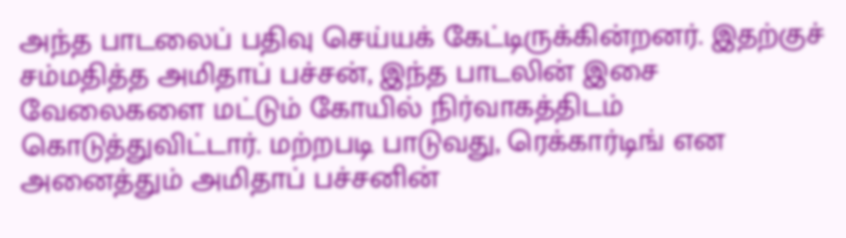அந்த பாடலைப் பதிவு செய்யக் கேட்டிருக்கின்றனர். இதற்குச் சம்மதித்த அமிதாப் பச்சன், இந்த பாடலின் இசை வேலைகளை மட்டும் கோயில் நிர்வாகத்திடம் கொடுத்துவிட்டார். மற்றபடி பாடுவது, ரெக்கார்டிங் என அனைத்தும் அமிதாப் பச்சனின்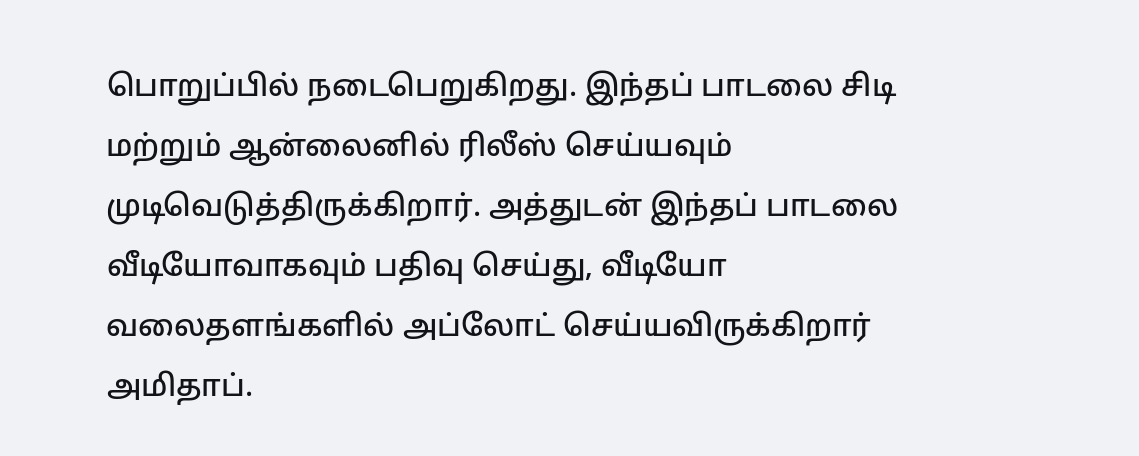பொறுப்பில் நடைபெறுகிறது. இந்தப் பாடலை சிடி மற்றும் ஆன்லைனில் ரிலீஸ் செய்யவும் முடிவெடுத்திருக்கிறார். அத்துடன் இந்தப் பாடலை வீடியோவாகவும் பதிவு செய்து, வீடியோ வலைதளங்களில் அப்லோட் செய்யவிருக்கிறார் அமிதாப்.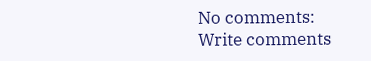No comments:
Write comments